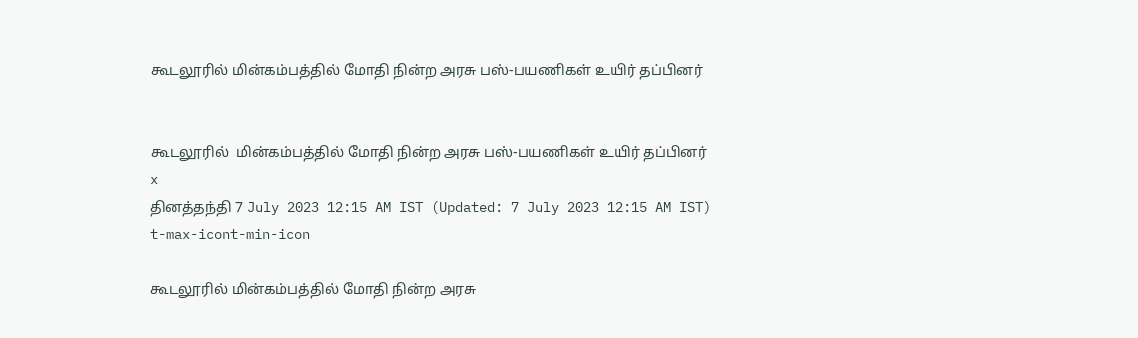கூடலூரில் மின்கம்பத்தில் மோதி நின்ற அரசு பஸ்-பயணிகள் உயிர் தப்பினர்


கூடலூரில்  மின்கம்பத்தில் மோதி நின்ற அரசு பஸ்-பயணிகள் உயிர் தப்பினர்
x
தினத்தந்தி 7 July 2023 12:15 AM IST (Updated: 7 July 2023 12:15 AM IST)
t-max-icont-min-icon

கூடலூரில் மின்கம்பத்தில் மோதி நின்ற அரசு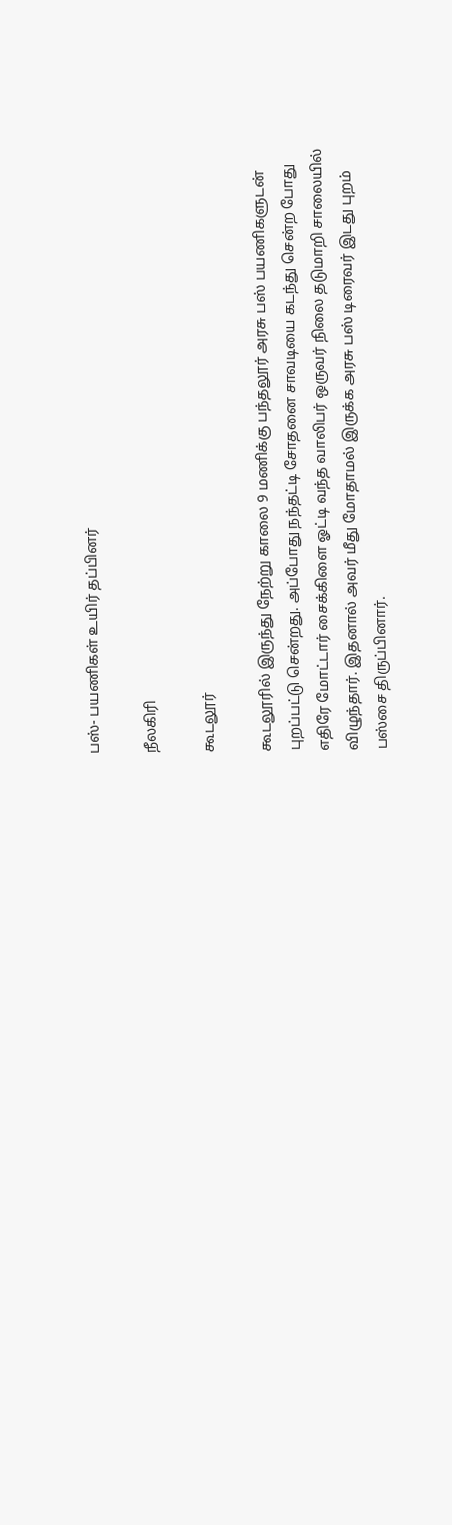பஸ்- பயணிகள் உயிர் தப்பினர்

நீலகிரி

கூடலூர்

கூடலூரில் இருந்து நேற்று காலை 9 மணிக்கு பந்தலூர் அரசு பஸ் பயணிகளுடன் புறப்பட்டு சென்றது. அப்போது நந்தட்டி சோதனை சாவடியை கடந்து சென்ற போது எதிரே மோட்டார் சைக்கிளை ஓட்டி வந்த வாலிபர் ஒருவர் நிலை தடுமாறி சாலையில் விழுந்தார். இதனால் அவர் மீது மோதாமல் இருக்க அரசு பஸ் டிரைவர் இடது புறம் பஸ்சை திருப்பினார்.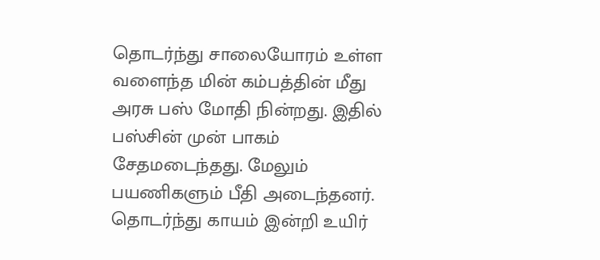தொடர்ந்து சாலையோரம் உள்ள வளைந்த மின் கம்பத்தின் மீது அரசு பஸ் மோதி நின்றது. இதில் பஸ்சின் முன் பாகம் சேதமடைந்தது. மேலும் பயணிகளும் பீதி அடைந்தனர். தொடர்ந்து காயம் இன்றி உயிர்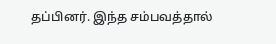தப்பினர். இந்த சம்பவத்தால்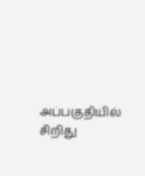அப்பகுதியில் சிறிது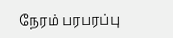நேரம் பரபரப்பு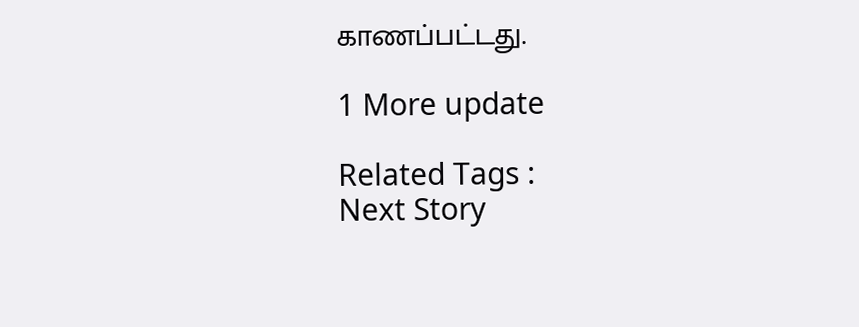காணப்பட்டது.

1 More update

Related Tags :
Next Story